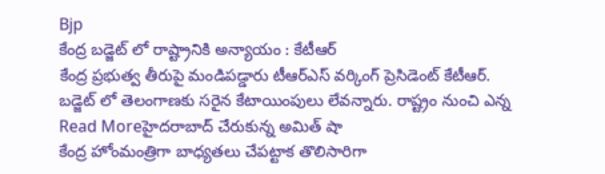Bjp
కేంద్ర బడ్జెట్ లో రాష్ట్రానికి అన్యాయం : కేటీఆర్
కేంద్ర ప్రభుత్వ తీరుపై మండిపడ్డారు టీఆర్ఎస్ వర్కింగ్ ప్రెసిడెంట్ కేటీఆర్. బడ్జెట్ లో తెలంగాణకు సరైన కేటాయింపులు లేవన్నారు. రాష్ట్రం నుంచి ఎన్న
Read Moreహైదరాబాద్ చేరుకున్న అమిత్ షా
కేంద్ర హోంమంత్రిగా బాధ్యతలు చేపట్టాక తొలిసారిగా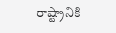రాష్ట్రానికి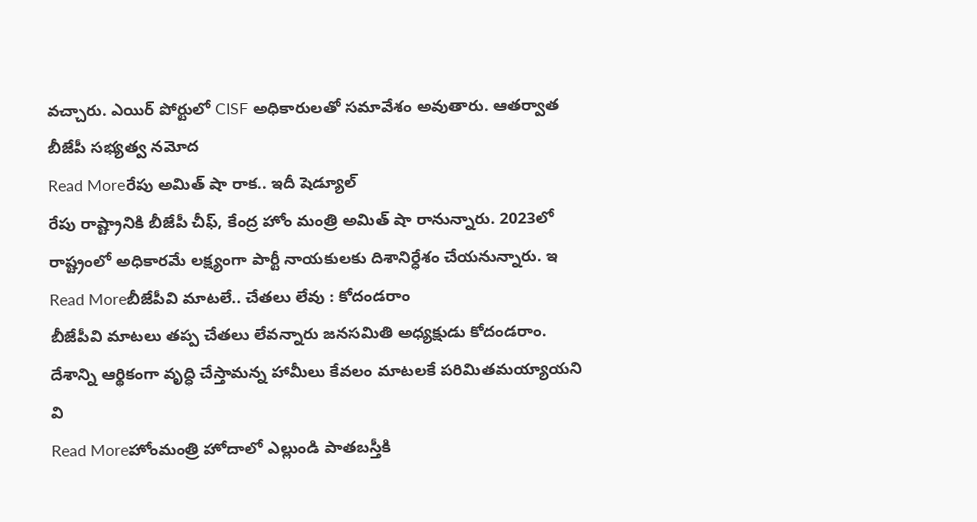వచ్చారు. ఎయిర్ పోర్టులో CISF అధికారులతో సమావేశం అవుతారు. ఆతర్వాత బీజేపీ సభ్యత్వ నమోద
Read Moreరేపు అమిత్ షా రాక.. ఇదీ షెడ్యూల్
రేపు రాష్ట్రానికి బీజేపీ చీఫ్, కేంద్ర హోం మంత్రి అమిత్ షా రానున్నారు. 2023లో రాష్ట్రంలో అధికారమే లక్ష్యంగా పార్టీ నాయకులకు దిశానిర్ధేశం చేయనున్నారు. ఇ
Read Moreబీజేపీవి మాటలే.. చేతలు లేవు : కోదండరాం
బీజేపీవి మాటలు తప్ప చేతలు లేవన్నారు జనసమితి అధ్యక్షుడు కోదండరాం. దేశాన్ని ఆర్థికంగా వృద్ధి చేస్తామన్న హామీలు కేవలం మాటలకే పరిమితమయ్యాయని వి
Read Moreహోంమంత్రి హోదాలో ఎల్లుండి పాతబస్తీకి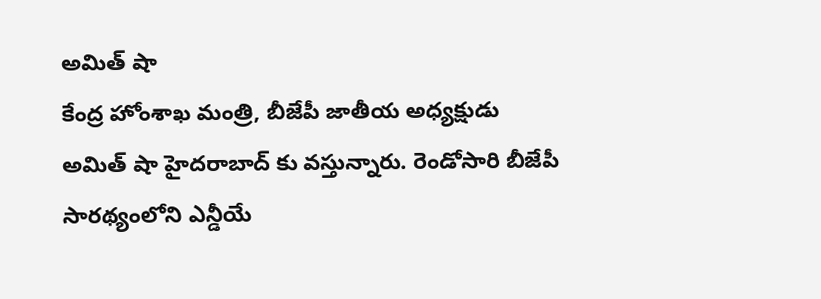అమిత్ షా
కేంద్ర హోంశాఖ మంత్రి, బీజేపీ జాతీయ అధ్యక్షుడు అమిత్ షా హైదరాబాద్ కు వస్తున్నారు. రెండోసారి బీజేపీ సారథ్యంలోని ఎన్డీయే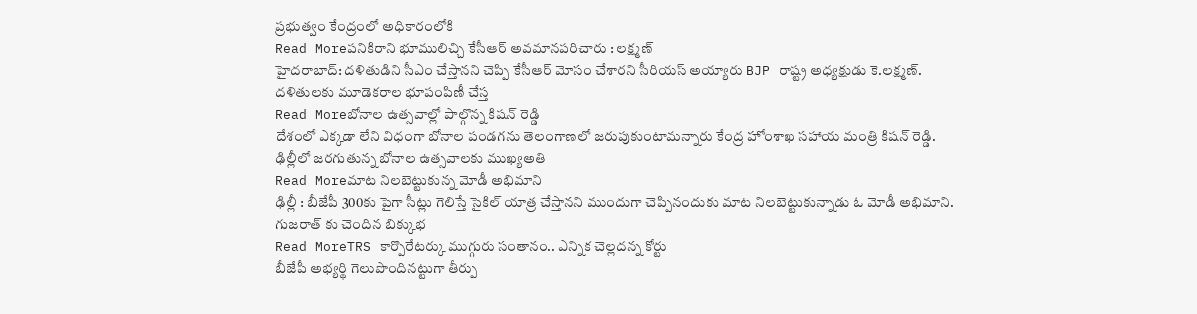ప్రభుత్వం కేంద్రంలో అధికారంలోకి
Read Moreపనికిరాని భూములిచ్చి కేసీఆర్ అవమానపరిచారు : లక్ష్మణ్
హైదరాబాద్: దళితుడిని సీఎం చేస్తానని చెప్పి కేసీఆర్ మోసం చేశారని సీరియస్ అయ్యారు BJP రాష్ట్ర అధ్యక్షుడు కె.లక్ష్మణ్. దళితులకు మూడెకరాల భూపంపిణీ చేస్త
Read Moreబోనాల ఉత్సవాల్లో పాల్గొన్న కిషన్ రెడ్డి
దేశంలో ఎక్కడా లేని విధంగా బోనాల పండగను తెలంగాణలో జరుపుకుంటామన్నారు కేంద్ర హోంశాఖ సహాయ మంత్రి కిషన్ రెడ్డి. ఢిల్లీలో జరగుతున్న బోనాల ఉత్సవాలకు ముఖ్యఅతి
Read Moreమాట నిలబెట్టుకున్న మోడీ అభిమాని
ఢిల్లీ : బీజేపీ 300కు పైగా సీట్లు గెలిస్తే సైకిల్ యాత్ర చేస్తానని ముందుగా చెప్పినందుకు మాట నిలబెట్టుకున్నాడు ఓ మోడీ అభిమాని. గుజరాత్ కు చెందిన బిక్కుభ
Read MoreTRS కార్పొరేటర్కు ముగ్గురు సంతానం.. ఎన్నిక చెల్లదన్న కోర్టు
బీజేపీ అభ్యర్థి గెలుపొందినట్టుగా తీర్పు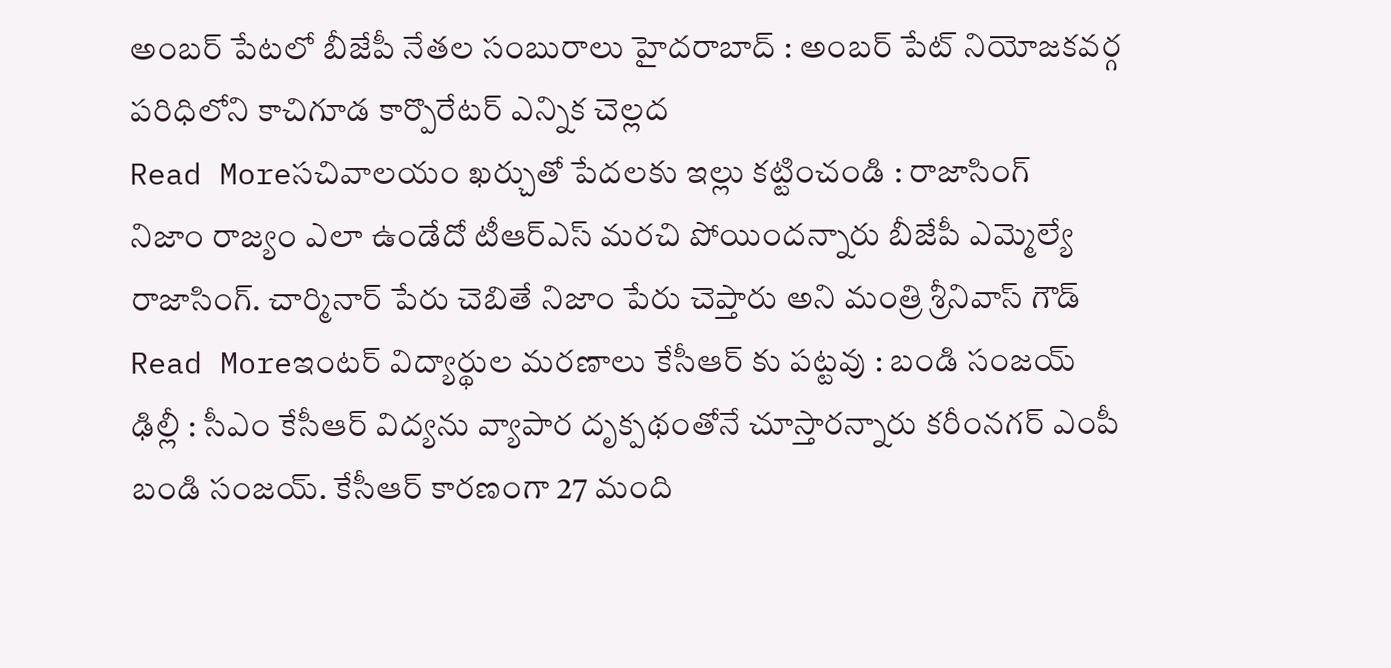అంబర్ పేటలో బీజేపీ నేతల సంబురాలు హైదరాబాద్ : అంబర్ పేట్ నియోజకవర్గ పరిధిలోని కాచిగూడ కార్పొరేటర్ ఎన్నిక చెల్లద
Read Moreసచివాలయం ఖర్చుతో పేదలకు ఇల్లు కట్టించండి : రాజాసింగ్
నిజాం రాజ్యం ఎలా ఉండేదో టీఆర్ఎస్ మరచి పోయిందన్నారు బీజేపీ ఎమ్మెల్యే రాజాసింగ్. చార్మినార్ పేరు చెబితే నిజాం పేరు చెప్తారు అని మంత్రి శ్రీనివాస్ గౌడ్
Read Moreఇంటర్ విద్యార్థుల మరణాలు కేసీఆర్ కు పట్టవు : బండి సంజయ్
ఢిల్లీ : సీఎం కేసీఆర్ విద్యను వ్యాపార దృక్పథంతోనే చూస్తారన్నారు కరీంనగర్ ఎంపీ బండి సంజయ్. కేసీఆర్ కారణంగా 27 మంది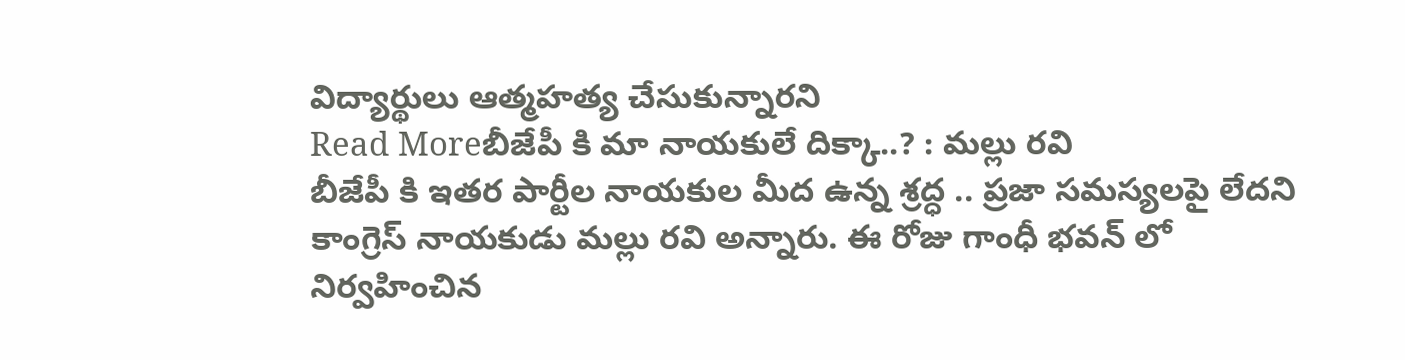విద్యార్థులు ఆత్మహత్య చేసుకున్నారని
Read Moreబీజేపీ కి మా నాయకులే దిక్కా..? : మల్లు రవి
బీజేపీ కి ఇతర పార్టీల నాయకుల మీద ఉన్న శ్రద్ధ .. ప్రజా సమస్యలపై లేదని కాంగ్రెస్ నాయకుడు మల్లు రవి అన్నారు. ఈ రోజు గాంధీ భవన్ లో నిర్వహించిన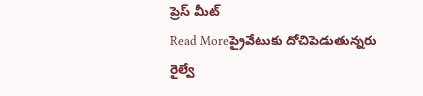ప్రెస్ మీట్
Read Moreప్రైవేటుకు దోచిపెడుతున్నరు
రైల్వే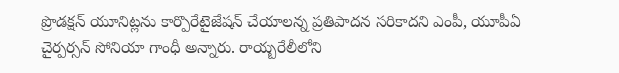ప్రొడక్షన్ యూనిట్లను కార్పొరేటైజేషన్ చేయాలన్న ప్రతిపాదన సరికాదని ఎంపీ, యూపీఏ చైర్పర్సన్ సోనియా గాంధీ అన్నారు. రాయ్బరేలీలోని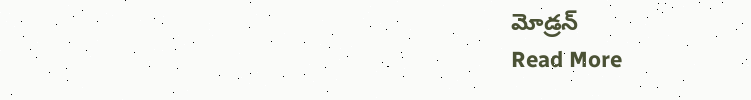మోడ్రన్
Read More